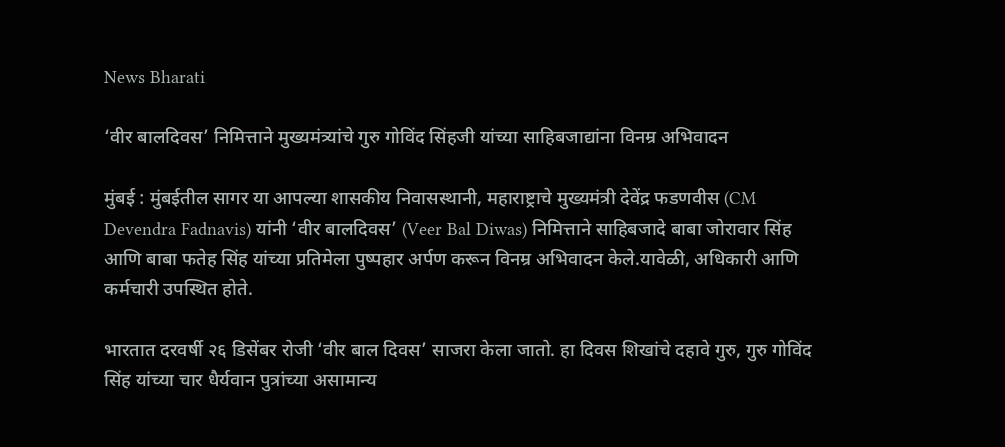News Bharati

‘वीर बालदिवस’ निमित्ताने मुख्यमंत्र्यांचे गुरु गोविंद सिंहजी यांच्या साहिबजाद्यांना विनम्र अभिवादन

मुंबई : मुंबईतील सागर या आपल्या शासकीय निवासस्थानी, महाराष्ट्राचे मुख्यमंत्री देवेंद्र फडणवीस (CM Devendra Fadnavis) यांनी ‘वीर बालदिवस’ (Veer Bal Diwas) निमित्ताने साहिबजादे बाबा जोरावार सिंह आणि बाबा फतेह सिंह यांच्या प्रतिमेला पुष्पहार अर्पण करून विनम्र अभिवादन केले.यावेळी, अधिकारी आणि कर्मचारी उपस्थित होते.

भारतात दरवर्षी २६ डिसेंबर रोजी ‘वीर बाल दिवस’ साजरा केला जातो. हा दिवस शिखांचे दहावे गुरु, गुरु गोविंद सिंह यांच्या चार धैर्यवान पुत्रांच्या असामान्य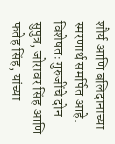शौर्य आणि बलिदानाच्या स्मरणार्थ समर्पित आहे. विशेषतः गुरुजींचे दोन सुपुत्र, जोरावर सिंह आणि फतेह सिंह, यांच्या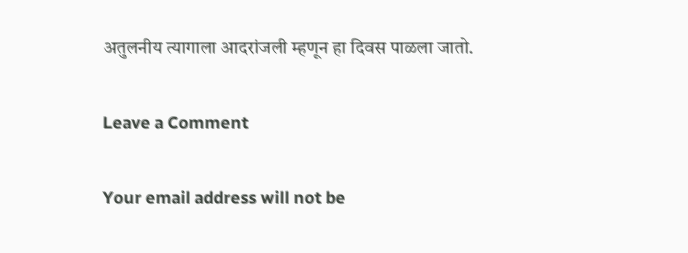अतुलनीय त्यागाला आदरांजली म्हणून हा दिवस पाळला जातो.

Leave a Comment

Your email address will not be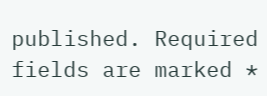published. Required fields are marked *